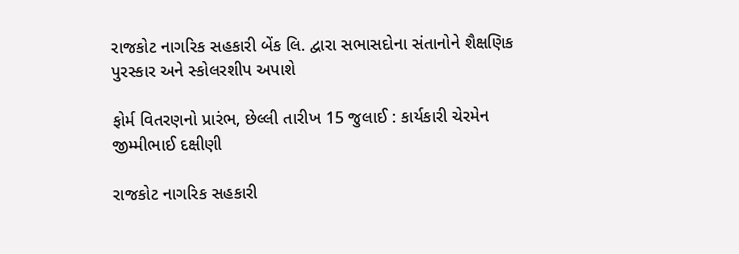રાજકોટ નાગરિક સહકારી બેંક લિ. દ્વારા સભાસદોના સંતાનોને શૈક્ષણિક પુરસ્કાર અને સ્કોલરશીપ અપાશે

ફોર્મ વિતરણનો પ્રારંભ, છેલ્લી તારીખ 15 જુલાઈ : કાર્યકારી ચેરમેન જીમ્મીભાઈ દક્ષીણી

રાજકોટ નાગરિક સહકારી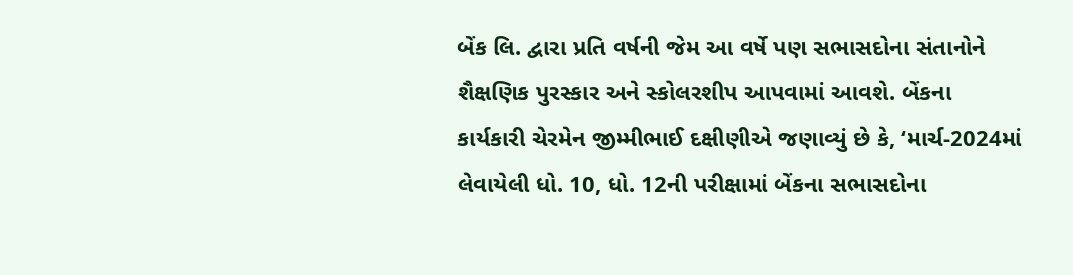બેંક લિ. દ્વારા પ્રતિ વર્ષની જેમ આ વર્ષે પણ સભાસદોના સંતાનોને શૈક્ષણિક પુરસ્કાર અને સ્કોલરશીપ આપવામાં આવશે. બેંકના કાર્યકારી ચેરમેન જીમ્મીભાઈ દક્ષીણીએ જણાવ્યું છે કે, ‘માર્ચ-2024માં લેવાયેલી ધો. 10, ધો. 12ની પરીક્ષામાં બેંકના સભાસદોના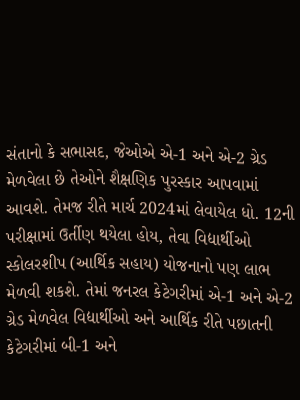સંતાનો કે સભાસદ, જેઓએ એ-1 અને એ-2 ગ્રેડ મેળવેલા છે તેઓને શૈક્ષણિક પુરસ્કાર આપવામાં આવશે. તેમજ રીતે માર્ચ 2024માં લેવાયેલ ધો. 12ની પરીક્ષામાં ઉર્તીણ થયેલા હોય, તેવા વિદ્યાર્થીઓ સ્કોલરશીપ (આર્થિક સહાય) યોજનાનો પણ લાભ મેળવી શકશે. તેમાં જનરલ કેટેગરીમાં એ-1 અને એ-2 ગ્રેડ મેળવેલ વિદ્યાર્થીઓ અને આર્થિક રીતે પછાતની કેટેગરીમાં બી-1 અને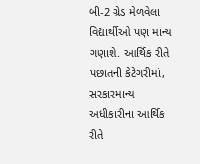બી-2 ગ્રેડ મેળવેલા વિદ્યાર્થીઓ પણ માન્ય ગણાશે. આર્થિક રીતે પછાતની કેટેગરીમાં, સરકારમાન્ય અધીકારીના આર્થિક રીતે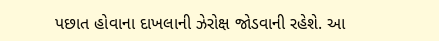પછાત હોવાના દાખલાની ઝેરોક્ષ જોડવાની રહેશે. આ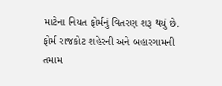માટેના નિયત ફોર્મનું વિતરણ શરૂ થયું છે. ફોર્મ રાજકોટ શહેરની અને બહારગામની તમામ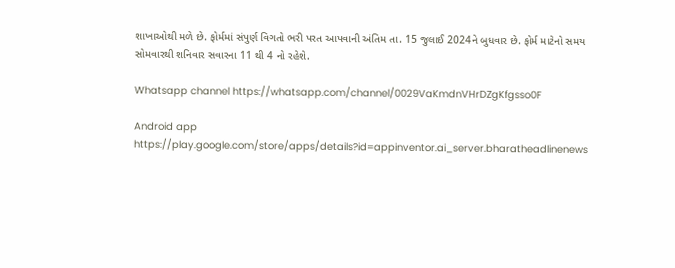શાખાઓથી મળે છે. ફોર્મમાં સંપુર્ણ વિગતો ભરી પરત આપવાની અંતિમ તા. 15 જુલાઈ 2024ને બુધવાર છે. ફોર્મ માટેનો સમય સોમવારથી શનિવાર સવારના 11 થી 4 નો રહેશે.

Whatsapp channel https://whatsapp.com/channel/0029VaKmdnVHrDZgKfgsso0F

Android app https://play.google.com/store/apps/details?id=appinventor.ai_server.bharatheadlinenews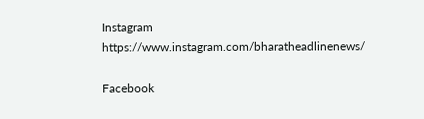Instagram https://www.instagram.com/bharatheadlinenews/

Facebook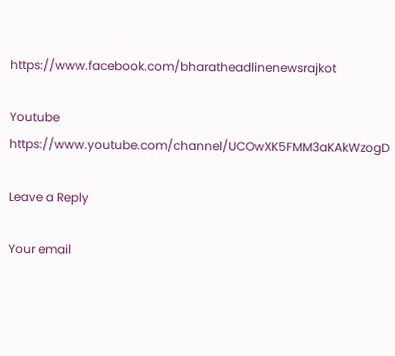https://www.facebook.com/bharatheadlinenewsrajkot

Youtube https://www.youtube.com/channel/UCOwXK5FMM3aKAkWzogD

Leave a Reply

Your email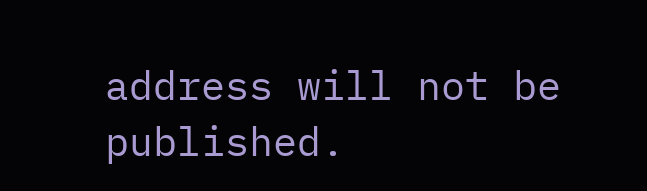address will not be published.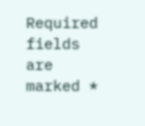Required fields are marked *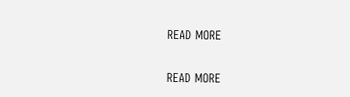READ MORE

READ MORE